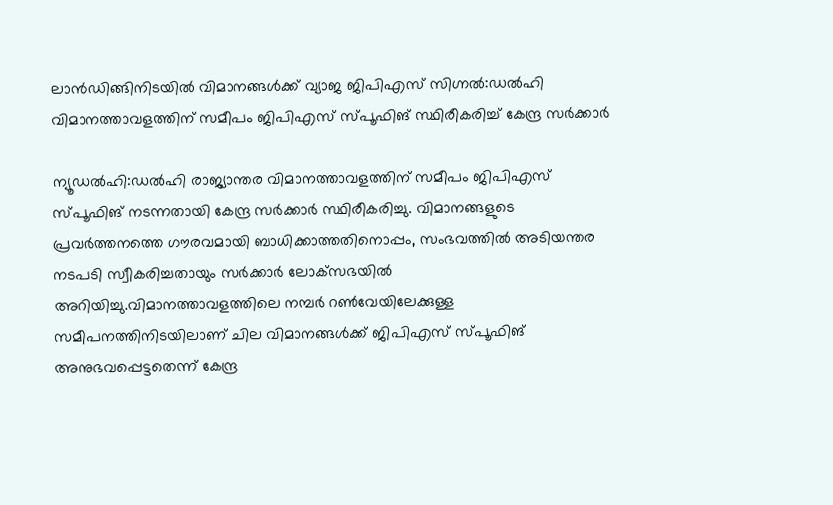ലാൻഡിങ്ങിനിടയിൽ വിമാനങ്ങൾക്ക് വ്യാജ ജിപിഎസ് സിഗ്നൽ:ഡൽഹി വിമാനത്താവളത്തിന് സമീപം ജിപിഎസ് സ്‌പൂഫിങ് സ്ഥിരീകരിച്ച് കേന്ദ്ര സർക്കാർ

ന്യൂഡൽഹി:ഡൽഹി രാജ്യാന്തര വിമാനത്താവളത്തിന് സമീപം ജിപിഎസ് സ്‌പൂഫിങ് നടന്നതായി കേന്ദ്ര സർക്കാർ സ്ഥിരീകരിച്ചു. വിമാനങ്ങളുടെ പ്രവർത്തനത്തെ ഗൗരവമായി ബാധിക്കാത്തതിനൊപ്പം, സംഭവത്തിൽ അടിയന്തര നടപടി സ്വീകരിച്ചതായും സർക്കാർ ലോക്‌സഭയിൽ അറിയിച്ചു.വിമാനത്താവളത്തിലെ നമ്പർ റൺവേയിലേക്കുള്ള സമീപനത്തിനിടയിലാണ് ചില വിമാനങ്ങൾക്ക് ജിപിഎസ് സ്‌പൂഫിങ് അനുഭവപ്പെട്ടതെന്ന് കേന്ദ്ര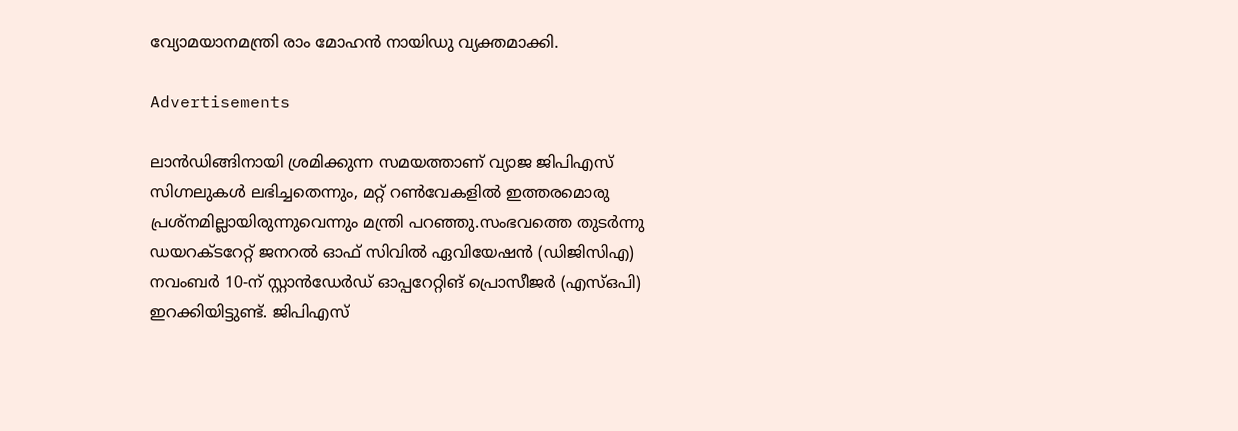വ്യോമയാനമന്ത്രി രാം മോഹൻ നായിഡു വ്യക്തമാക്കി.

Advertisements

ലാൻഡിങ്ങിനായി ശ്രമിക്കുന്ന സമയത്താണ് വ്യാജ ജിപിഎസ് സിഗ്നലുകൾ ലഭിച്ചതെന്നും, മറ്റ് റൺവേകളിൽ ഇത്തരമൊരു പ്രശ്നമില്ലായിരുന്നുവെന്നും മന്ത്രി പറഞ്ഞു.സംഭവത്തെ തുടർന്നു ഡയറക്ടറേറ്റ് ജനറൽ ഓഫ് സിവിൽ ഏവിയേഷൻ (ഡിജിസിഎ) നവംബർ 10-ന് സ്റ്റാൻഡേർഡ് ഓപ്പറേറ്റിങ് പ്രൊസീജർ (എസ്‌ഒപി) ഇറക്കിയിട്ടുണ്ട്. ജിപിഎസ്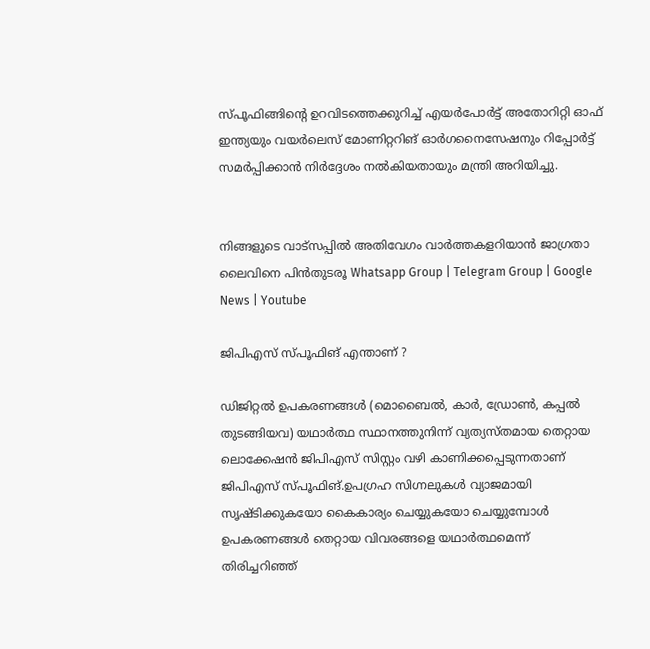സ്‌പൂഫിങ്ങിന്റെ ഉറവിടത്തെക്കുറിച്ച് എയർപോർട്ട് അതോറിറ്റി ഓഫ് ഇന്ത്യയും വയർലെസ് മോണിറ്ററിങ് ഓർഗനൈസേഷനും റിപ്പോർട്ട് സമർപ്പിക്കാൻ നിർദ്ദേശം നൽകിയതായും മന്ത്രി അറിയിച്ചു.


നിങ്ങളുടെ വാട്സപ്പിൽ അതിവേഗം വാർത്തകളറിയാൻ ജാഗ്രതാ ലൈവിനെ പിൻതുടരൂ Whatsapp Group | Telegram Group | Google News | Youtube

ജിപിഎസ് സ്‌പൂഫിങ് എന്താണ് ?

ഡിജിറ്റൽ ഉപകരണങ്ങൾ (മൊബൈൽ, കാർ, ഡ്രോൺ, കപ്പൽ തുടങ്ങിയവ) യഥാർത്ഥ സ്ഥാനത്തുനിന്ന് വ്യത്യസ്തമായ തെറ്റായ ലൊക്കേഷൻ ജിപിഎസ് സിസ്റ്റം വഴി കാണിക്കപ്പെടുന്നതാണ് ജിപിഎസ് സ്‌പൂഫിങ്.ഉപഗ്രഹ സിഗ്നലുകൾ വ്യാജമായി സൃഷ്ടിക്കുകയോ കൈകാര്യം ചെയ്യുകയോ ചെയ്യുമ്പോൾ ഉപകരണങ്ങൾ തെറ്റായ വിവരങ്ങളെ യഥാർത്ഥമെന്ന് തിരിച്ചറിഞ്ഞ്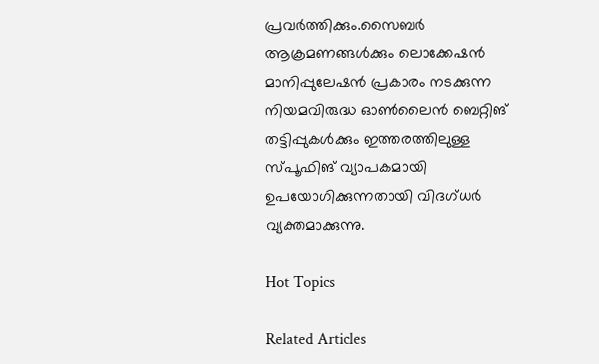പ്രവർത്തിക്കും.സൈബർ ആക്രമണങ്ങൾക്കും ലൊക്കേഷൻ മാനിപ്പുലേഷൻ പ്രകാരം നടക്കുന്ന നിയമവിരുദ്ധ ഓൺലൈൻ ബെറ്റിങ് തട്ടിപ്പുകൾക്കും ഇത്തരത്തിലുള്ള സ്‌പൂഫിങ് വ്യാപകമായി ഉപയോഗിക്കുന്നതായി വിദഗ്ധർ വ്യക്തമാക്കുന്നു.

Hot Topics

Related Articles